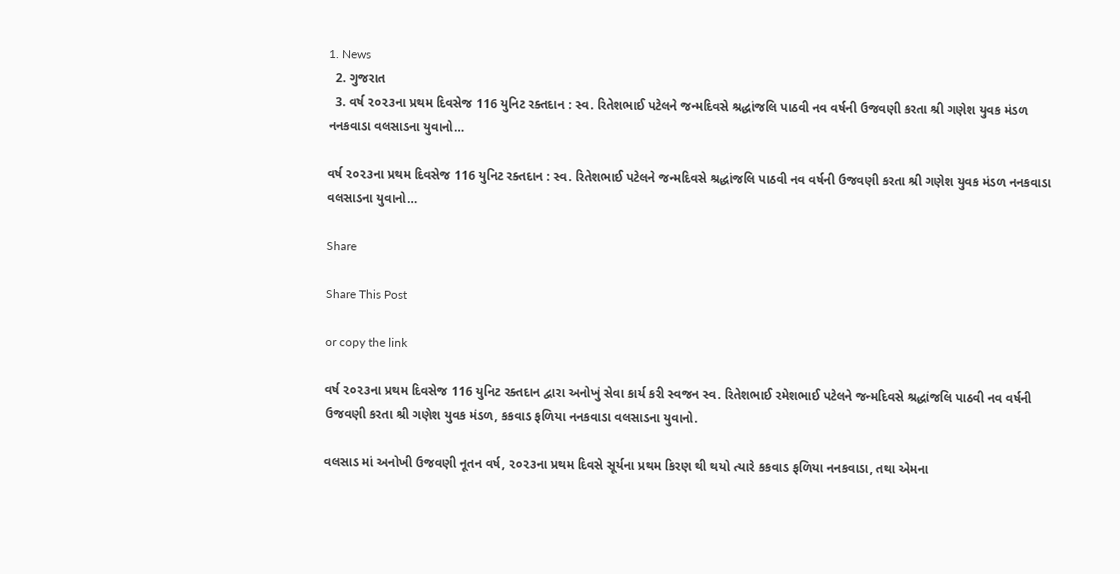1. News
  2. ગુજરાત
  3. વર્ષ ૨૦૨૩ના પ્રથમ દિવસેજ 116 યુનિટ રક્તદાન : સ્વ. રિતેશભાઈ પટેલને જન્મદિવસે શ્રદ્ધાંજલિ પાઠવી નવ વર્ષની ઉજવણી કરતા શ્રી ગણેશ યુવક મંડળ નનકવાડા વલસાડના યુવાનો…

વર્ષ ૨૦૨૩ના પ્રથમ દિવસેજ 116 યુનિટ રક્તદાન : સ્વ. રિતેશભાઈ પટેલને જન્મદિવસે શ્રદ્ધાંજલિ પાઠવી નવ વર્ષની ઉજવણી કરતા શ્રી ગણેશ યુવક મંડળ નનકવાડા વલસાડના યુવાનો…

Share

Share This Post

or copy the link

વર્ષ ૨૦૨૩ના પ્રથમ દિવસેજ 116 યુનિટ રક્તદાન દ્વારા અનોખું સેવા કાર્ય કરી સ્વજન સ્વ. રિતેશભાઈ રમેશભાઈ પટેલને જન્મદિવસે શ્રદ્ધાંજલિ પાઠવી નવ વર્ષની ઉજવણી કરતા શ્રી ગણેશ યુવક મંડળ, કકવાડ ફળિયા નનકવાડા વલસાડના યુવાનો.

વલસાડ માં અનોખી ઉજવણી નૂતન વર્ષ, ૨૦૨૩ના પ્રથમ દિવસે સૂર્યના પ્રથમ કિરણ થી થયો ત્યારે કકવાડ ફળિયા નનકવાડા, તથા એમના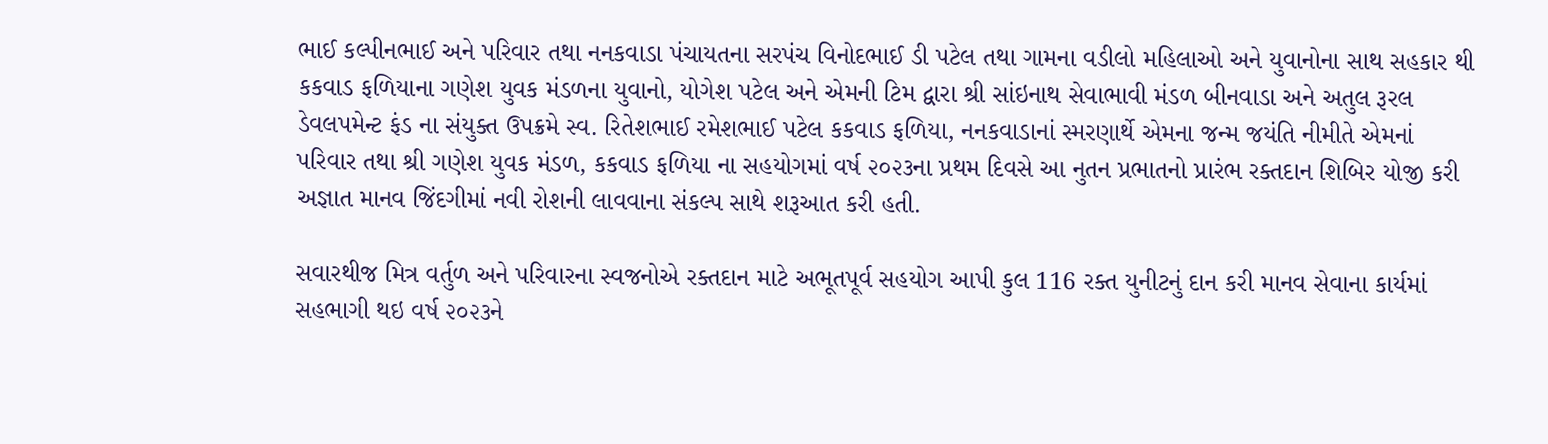ભાઈ કલ્પીનભાઈ અને પરિવાર તથા નનકવાડા પંચાયતના સરપંચ વિનોદભાઈ ડી પટેલ તથા ગામના વડીલો મહિલાઓ અને યુવાનોના સાથ સહકાર થી કકવાડ ફળિયાના ગણેશ યુવક મંડળના યુવાનો, યોગેશ પટેલ અને એમની ટિમ દ્વારા શ્રી સાંઇનાથ સેવાભાવી મંડળ બીનવાડા અને અતુલ રૂરલ ડેવલપમેન્ટ ફંડ ના સંયુક્ત ઉપક્રમે સ્વ. રિતેશભાઈ રમેશભાઈ પટેલ કકવાડ ફળિયા, નનકવાડાનાં સ્મરણાર્થે એમના જન્મ જયંતિ નીમીતે એમનાં પરિવાર તથા શ્રી ગણેશ યુવક મંડળ, કકવાડ ફળિયા ના સહયોગમાં વર્ષ ૨૦૨૩ના પ્રથમ દિવસે આ નુતન પ્રભાતનો પ્રારંભ રક્તદાન શિબિર યોજી કરી અજ્ઞાત માનવ જિંદગીમાં નવી રોશની લાવવાના સંકલ્પ સાથે શરૂઆત કરી હતી.

સવારથીજ મિત્ર વર્તુળ અને પરિવારના સ્વજનોએ રક્તદાન માટે અભૂતપૂર્વ સહયોગ આપી કુલ 116 રક્ત યુનીટનું દાન કરી માનવ સેવાના કાર્યમાં સહભાગી થઇ વર્ષ ૨૦૨૩ને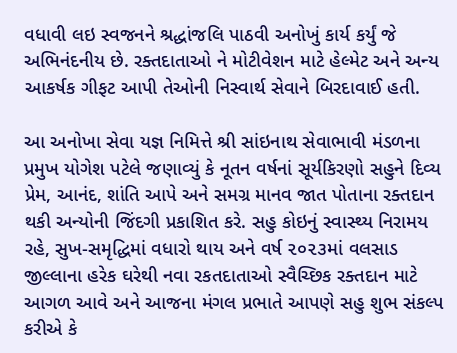વધાવી લઇ સ્વજનને શ્રદ્ધાંજલિ પાઠવી અનોખું કાર્ય કર્યું જે અભિનંદનીય છે. રક્તદાતાઓ ને મોટીવેશન માટે હેલ્મેટ અને અન્ય આકર્ષક ગીફટ આપી તેઓની નિસ્વાર્થ સેવાને બિરદાવાઈ હતી.

આ અનોખા સેવા યજ્ઞ નિમિત્તે શ્રી સાંઇનાથ સેવાભાવી મંડળના પ્રમુખ યોગેશ પટેલે જણાવ્યું કે નૂતન વર્ષનાં સૂર્યકિરણો સહુને દિવ્ય પ્રેમ, આનંદ, શાંતિ આપે અને સમગ્ર માનવ જાત પોતાના રક્તદાન થકી અન્યોની જિંદગી પ્રકાશિત કરે. સહુ કોઇનું સ્વાસ્થ્ય નિરામય રહે, સુખ-સમૃદ્ધિમાં વધારો થાય અને વર્ષ ૨૦૨૩માં વલસાડ જીલ્લાના હરેક ઘરેથી નવા રકતદાતાઓ સ્વૈચ્છિક રક્તદાન માટે આગળ આવે અને આજના મંગલ પ્રભાતે આપણે સહુ શુભ સંકલ્પ કરીએ કે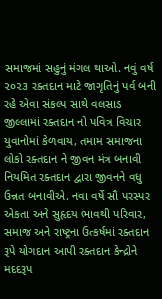સમાજમાં સહુનું મંગલ થાઓ. નવું વર્ષ ૨૦૨૩ રક્તદાન માટે જાગૃતિનું પર્વ બની રહે એવા સંકલ્પ સાથે વલસાડ જીલ્લામાં રક્તદાન નો પવિત્ર વિચાર યુવાનોમાં કેળવાય, તમામ સમાજના લોકો રક્તદાન ને જીવન મંત્ર બનાવી નિયમિત રક્તદાન દ્વારા જીવનને વધુ ઉન્નત બનાવીએ. નવા વર્ષે સૌ પરસ્પર એકતા અને સુહૃદય ભાવથી પરિવાર, સમાજ અને રાષ્ટ્રના ઉત્કર્ષમાં રક્તદાન રૂપે યોગદાન આપી રક્તદાન કેન્દ્રોને મદદરૂપ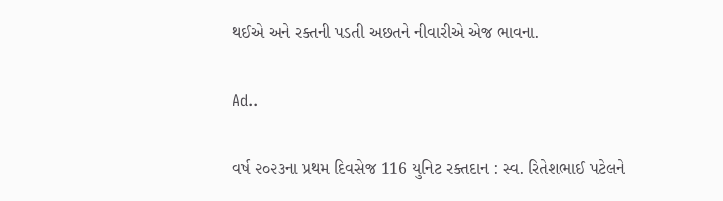થઈએ અને રક્તની પડતી અછતને નીવારીએ એજ ભાવના.

Ad..

વર્ષ ૨૦૨૩ના પ્રથમ દિવસેજ 116 યુનિટ રક્તદાન : સ્વ. રિતેશભાઈ પટેલને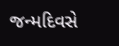જન્મદિવસે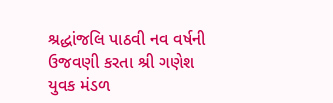શ્રદ્ધાંજલિ પાઠવી નવ વર્ષની ઉજવણી કરતા શ્રી ગણેશ યુવક મંડળ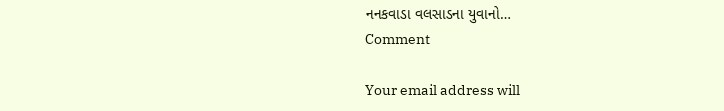નનકવાડા વલસાડના યુવાનો…
Comment

Your email address will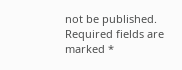not be published. Required fields are marked *